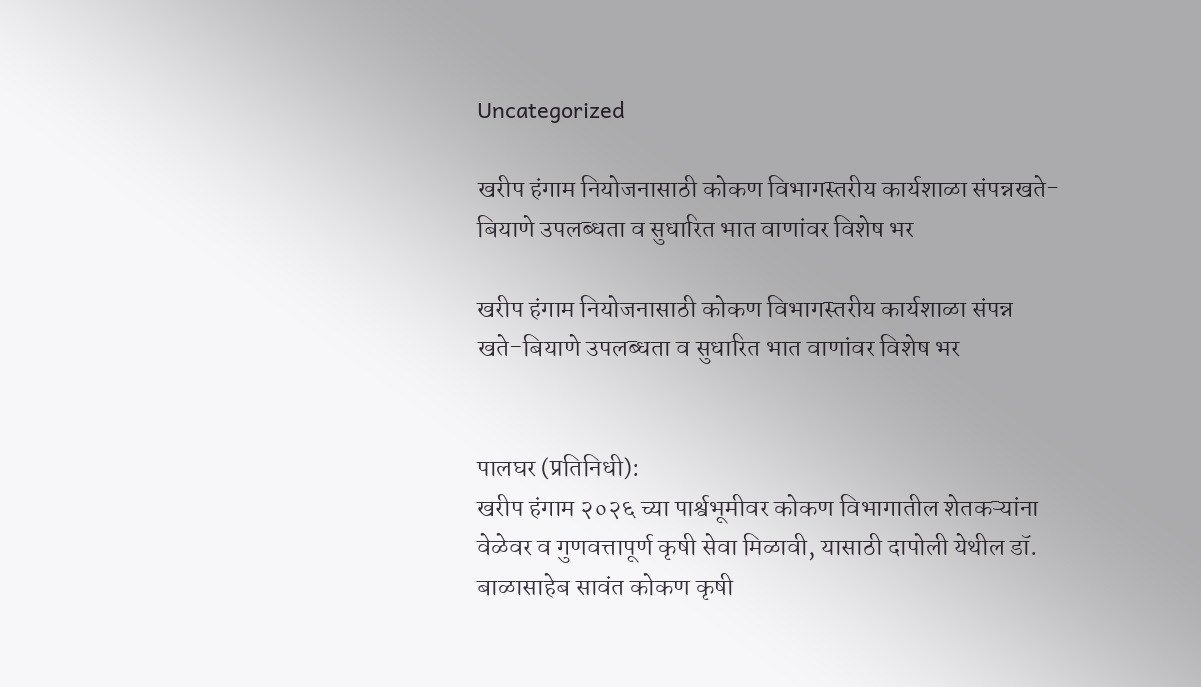Uncategorized

खरीप हंगाम नियोजनासाठी कोकण विभागस्तरीय कार्यशाळा संपन्नखते-बियाणे उपलब्धता व सुधारित भात वाणांवर विशेष भर

खरीप हंगाम नियोजनासाठी कोकण विभागस्तरीय कार्यशाळा संपन्न
खते-बियाणे उपलब्धता व सुधारित भात वाणांवर विशेष भर


पालघर (प्रतिनिधी):
खरीप हंगाम २०२६ च्या पार्श्वभूमीवर कोकण विभागातील शेतकऱ्यांना वेळेवर व गुणवत्तापूर्ण कृषी सेवा मिळावी, यासाठी दापोली येथील डॉ. बाळासाहेब सावंत कोकण कृषी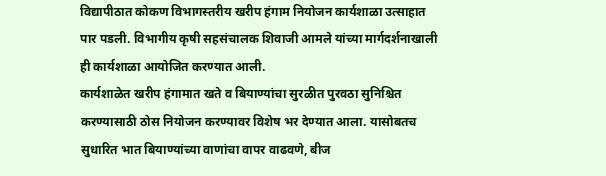विद्यापीठात कोकण विभागस्तरीय खरीप हंगाम नियोजन कार्यशाळा उत्साहात पार पडली. विभागीय कृषी सहसंचालक शिवाजी आमले यांच्या मार्गदर्शनाखाली ही कार्यशाळा आयोजित करण्यात आली.
कार्यशाळेत खरीप हंगामात खते व बियाण्यांचा सुरळीत पुरवठा सुनिश्चित करण्यासाठी ठोस नियोजन करण्यावर विशेष भर देण्यात आला. यासोबतच सुधारित भात बियाण्यांच्या वाणांचा वापर वाढवणे, बीज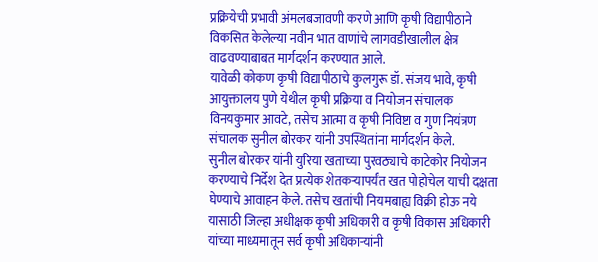प्रक्रियेची प्रभावी अंमलबजावणी करणे आणि कृषी विद्यापीठाने विकसित केलेल्या नवीन भात वाणांचे लागवडीखालील क्षेत्र वाढवण्याबाबत मार्गदर्शन करण्यात आले.
यावेळी कोकण कृषी विद्यापीठाचे कुलगुरू डॉ. संजय भावे, कृषी आयुक्तालय पुणे येथील कृषी प्रक्रिया व नियोजन संचालक विनयकुमार आवटे, तसेच आत्मा व कृषी निविष्टा व गुण नियंत्रण संचालक सुनील बोरकर यांनी उपस्थितांना मार्गदर्शन केले.
सुनील बोरकर यांनी युरिया खताच्या पुरवठ्याचे काटेकोर नियोजन करण्याचे निर्देश देत प्रत्येक शेतकऱ्यापर्यंत खत पोहोचेल याची दक्षता घेण्याचे आवाहन केले. तसेच खतांची नियमबाह्य विक्री होऊ नये यासाठी जिल्हा अधीक्षक कृषी अधिकारी व कृषी विकास अधिकारी यांच्या माध्यमातून सर्व कृषी अधिकाऱ्यांनी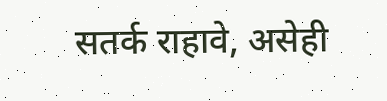सतर्क राहावे, असेही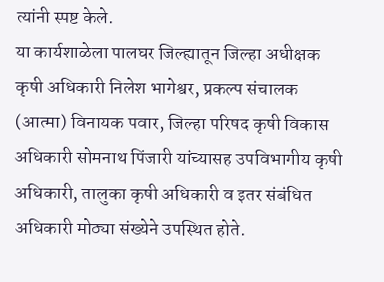त्यांनी स्पष्ट केले.
या कार्यशाळेला पालघर जिल्ह्यातून जिल्हा अधीक्षक कृषी अधिकारी निलेश भागेश्वर, प्रकल्प संचालक (आत्मा) विनायक पवार, जिल्हा परिषद कृषी विकास अधिकारी सोमनाथ पिंजारी यांच्यासह उपविभागीय कृषी अधिकारी, तालुका कृषी अधिकारी व इतर संबंधित अधिकारी मोठ्या संख्येने उपस्थित होते.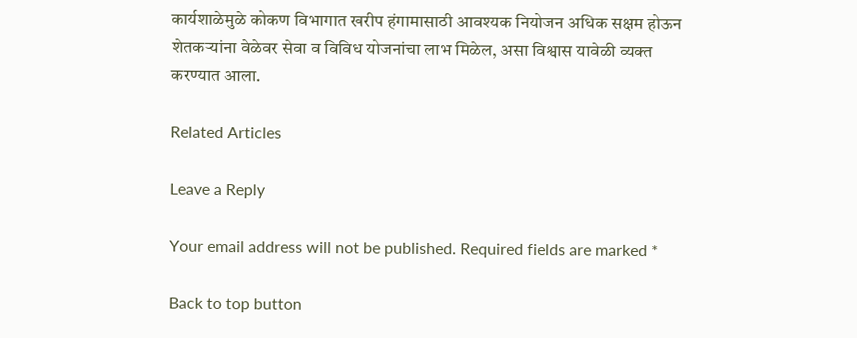कार्यशाळेमुळे कोकण विभागात खरीप हंगामासाठी आवश्यक नियोजन अधिक सक्षम होऊन शेतकऱ्यांना वेळेवर सेवा व विविध योजनांचा लाभ मिळेल, असा विश्वास यावेळी व्यक्त करण्यात आला.

Related Articles

Leave a Reply

Your email address will not be published. Required fields are marked *

Back to top button